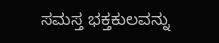ಸಮಸ್ತ ಭಕ್ತಕುಲವನ್ನು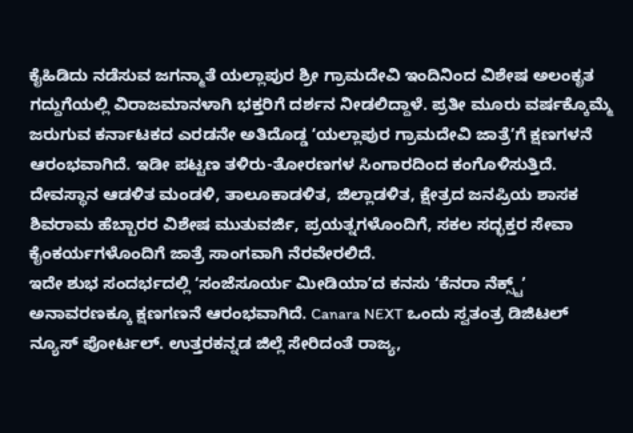ಕೈಹಿಡಿದು ನಡೆಸುವ ಜಗನ್ಮಾತೆ ಯಲ್ಲಾಪುರ ಶ್ರೀ ಗ್ರಾಮದೇವಿ ಇಂದಿನಿಂದ ವಿಶೇಷ ಅಲಂಕೃತ ಗದ್ದುಗೆಯಲ್ಲಿ ವಿರಾಜಮಾನಳಾಗಿ ಭಕ್ತರಿಗೆ ದರ್ಶನ ನೀಡಲಿದ್ದಾಳೆ. ಪ್ರತೀ ಮೂರು ವರ್ಷಕ್ಕೊಮ್ಮೆ ಜರುಗುವ ಕರ್ನಾಟಕದ ಎರಡನೇ ಅತಿದೊಡ್ಡ ʻಯಲ್ಲಾಪುರ ಗ್ರಾಮದೇವಿ ಜಾತ್ರೆʼಗೆ ಕ್ಷಣಗಳನೆ ಆರಂಭವಾಗಿದೆ. ಇಡೀ ಪಟ್ಟಣ ತಳಿರು-ತೋರಣಗಳ ಸಿಂಗಾರದಿಂದ ಕಂಗೊಳಿಸುತ್ತಿದೆ. ದೇವಸ್ಥಾನ ಆಡಳಿತ ಮಂಡಳಿ, ತಾಲೂಕಾಡಳಿತ, ಜಿಲ್ಲಾಡಳಿತ, ಕ್ಷೇತ್ರದ ಜನಪ್ರಿಯ ಶಾಸಕ ಶಿವರಾಮ ಹೆಬ್ಬಾರರ ವಿಶೇಷ ಮುತುವರ್ಜಿ, ಪ್ರಯತ್ನಗಳೊಂದಿಗೆ, ಸಕಲ ಸದ್ಭಕ್ತರ ಸೇವಾ ಕೈಂಕರ್ಯಗಳೊಂದಿಗೆ ಜಾತ್ರೆ ಸಾಂಗವಾಗಿ ನೆರವೇರಲಿದೆ.
ಇದೇ ಶುಭ ಸಂದರ್ಭದಲ್ಲಿ ʻಸಂಜೆಸೂರ್ಯ ಮೀಡಿಯಾʼದ ಕನಸು ʻಕೆನರಾ ನೆಕ್ಸ್ಟ್ʼ ಅನಾವರಣಕ್ಕೂ ಕ್ಷಣಗಣನೆ ಆರಂಭವಾಗಿದೆ. Canara NEXT ಒಂದು ಸ್ವತಂತ್ರ ಡಿಜಿಟಲ್ ನ್ಯೂಸ್ ಪೋರ್ಟಲ್. ಉತ್ತರಕನ್ನಡ ಜಿಲ್ಲೆ ಸೇರಿದಂತೆ ರಾಜ್ಯ,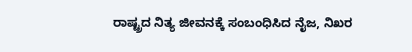ರಾಷ್ಟ್ರದ ನಿತ್ಯ ಜೀವನಕ್ಕೆ ಸಂಬಂಧಿಸಿದ ನೈಜ, ನಿಖರ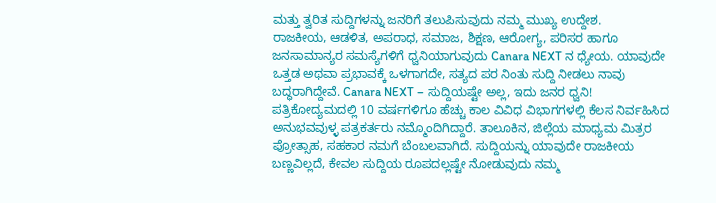ಮತ್ತು ತ್ವರಿತ ಸುದ್ದಿಗಳನ್ನು ಜನರಿಗೆ ತಲುಪಿಸುವುದು ನಮ್ಮ ಮುಖ್ಯ ಉದ್ದೇಶ.
ರಾಜಕೀಯ, ಆಡಳಿತ, ಅಪರಾಧ, ಸಮಾಜ, ಶಿಕ್ಷಣ, ಆರೋಗ್ಯ, ಪರಿಸರ ಹಾಗೂ ಜನಸಾಮಾನ್ಯರ ಸಮಸ್ಯೆಗಳಿಗೆ ಧ್ವನಿಯಾಗುವುದು Canara NEXT ನ ಧ್ಯೇಯ. ಯಾವುದೇ ಒತ್ತಡ ಅಥವಾ ಪ್ರಭಾವಕ್ಕೆ ಒಳಗಾಗದೇ, ಸತ್ಯದ ಪರ ನಿಂತು ಸುದ್ದಿ ನೀಡಲು ನಾವು ಬದ್ಧರಾಗಿದ್ದೇವೆ. Canara NEXT – ಸುದ್ದಿಯಷ್ಟೇ ಅಲ್ಲ, ಇದು ಜನರ ಧ್ವನಿ!
ಪತ್ರಿಕೋದ್ಯಮದಲ್ಲಿ 10 ವರ್ಷಗಳಿಗೂ ಹೆಚ್ಚು ಕಾಲ ವಿವಿಧ ವಿಭಾಗಗಳಲ್ಲಿ ಕೆಲಸ ನಿರ್ವಹಿಸಿದ ಅನುಭವವುಳ್ಳ ಪತ್ರಕರ್ತರು ನಮ್ಮೊಂದಿಗಿದ್ದಾರೆ. ತಾಲೂಕಿನ, ಜಿಲ್ಲೆಯ ಮಾಧ್ಯಮ ಮಿತ್ರರ ಪ್ರೋತ್ಸಾಹ, ಸಹಕಾರ ನಮಗೆ ಬೆಂಬಲವಾಗಿದೆ. ಸುದ್ದಿಯನ್ನು ಯಾವುದೇ ರಾಜಕೀಯ ಬಣ್ಣವಿಲ್ಲದೆ, ಕೇವಲ ಸುದ್ದಿಯ ರೂಪದಲ್ಲಷ್ಟೇ ನೋಡುವುದು ನಮ್ಮ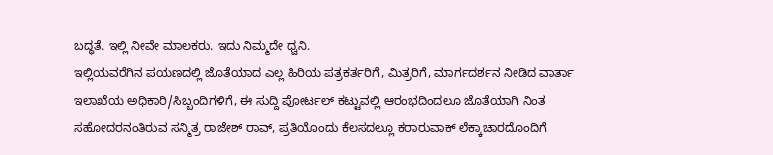ಬದ್ಧತೆ. ಇಲ್ಲಿ ನೀವೇ ಮಾಲಕರು. ಇದು ನಿಮ್ಮದೇ ಧ್ವನಿ.
ಇಲ್ಲಿಯವರೆಗಿನ ಪಯಣದಲ್ಲಿ ಜೊತೆಯಾದ ಎಲ್ಲ ಹಿರಿಯ ಪತ್ರಕರ್ತರಿಗೆ, ಮಿತ್ರರಿಗೆ, ಮಾರ್ಗದರ್ಶನ ನೀಡಿದ ವಾರ್ತಾ ಇಲಾಖೆಯ ಅಧಿಕಾರಿ/ಸಿಬ್ಬಂದಿಗಳಿಗೆ, ಈ ಸುದ್ದಿ ಪೋರ್ಟಲ್ ಕಟ್ಟುವಲ್ಲಿ ಆರಂಭದಿಂದಲೂ ಜೊತೆಯಾಗಿ ನಿಂತ ಸಹೋದರನಂತಿರುವ ಸನ್ಮಿತ್ರ ರಾಜೇಶ್ ರಾವ್, ಪ್ರತಿಯೊಂದು ಕೆಲಸದಲ್ಲೂ ಕರಾರುವಾಕ್ ಲೆಕ್ಕಾಚಾರದೊಂದಿಗೆ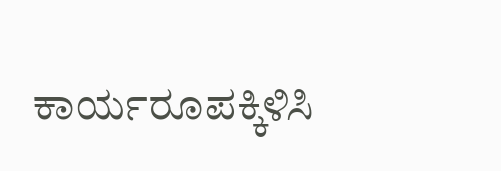ಕಾರ್ಯರೂಪಕ್ಕಿಳಿಸಿ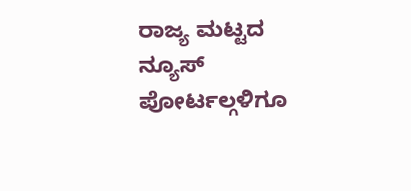ರಾಜ್ಯ ಮಟ್ಟದ ನ್ಯೂಸ್ ಪೋರ್ಟಲ್ಗಳಿಗೂ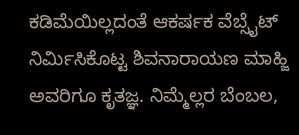ಕಡಿಮೆಯಿಲ್ಲದಂತೆ ಆಕರ್ಷಕ ವೆಬ್ಸೈಟ್ ನಿರ್ಮಿಸಿಕೊಟ್ಟ ಶಿವನಾರಾಯಣ ಮಾಹ್ಜಿ ಅವರಿಗೂ ಕೃತಜ್ಞ. ನಿಮ್ಮೆಲ್ಲರ ಬೆಂಬಲ,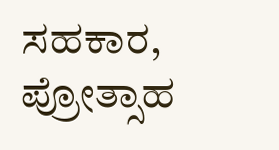ಸಹಕಾರ, ಪ್ರೋತ್ಸಾಹ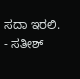ಸದಾ ಇರಲಿ.
- ಸತೀಶ್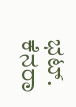ಭಟ್.
ಕೆನರಾ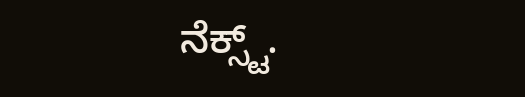ನೆಕ್ಸ್ಟ್.